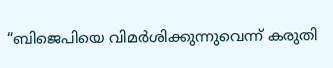“ബിജെപിയെ വിമർശിക്കുന്നുവെന്ന് കരുതി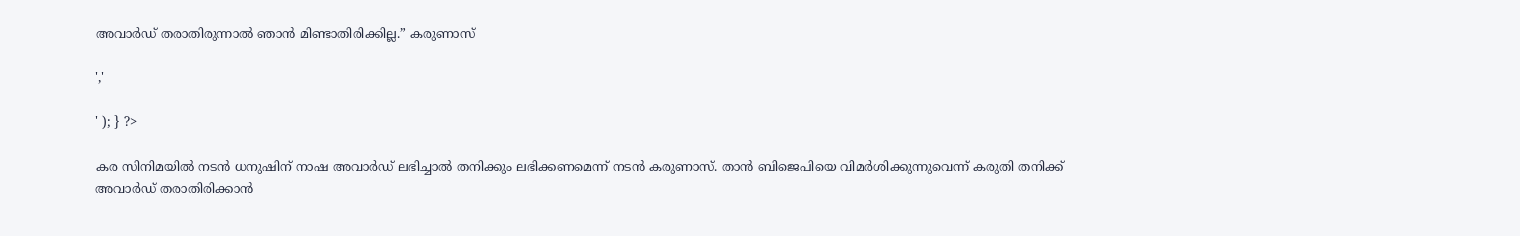അവാർഡ് തരാതിരുന്നാൽ ഞാൻ മിണ്ടാതിരിക്കില്ല.” കരുണാസ്

','

' ); } ?>

കര സിനിമയിൽ നടൻ ധനുഷിന് നാഷ അവാർഡ് ലഭിച്ചാൽ തനിക്കും ലഭിക്കണമെന്ന് നടൻ കരുണാസ്. താൻ ബിജെപിയെ വിമർശിക്കുന്നുവെന്ന് കരുതി തനിക്ക് അവാർഡ് തരാതിരിക്കാൻ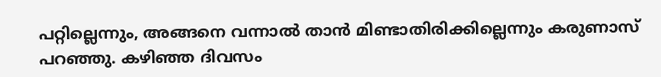പറ്റില്ലെന്നും, അങ്ങനെ വന്നാൽ താൻ മിണ്ടാതിരിക്കില്ലെന്നും കരുണാസ് പറഞ്ഞു. കഴിഞ്ഞ ദിവസം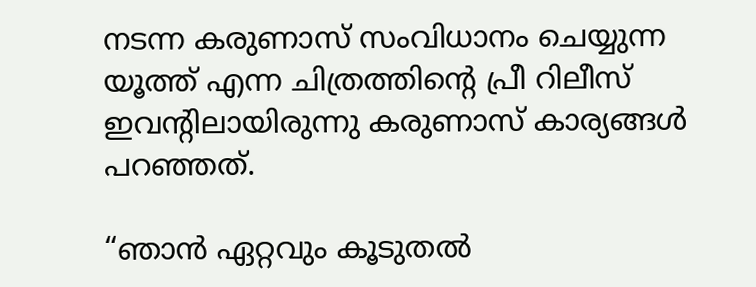നടന്ന കരുണാസ് സംവിധാനം ചെയ്യുന്ന യൂത്ത് എന്ന ചിത്രത്തിന്റെ പ്രീ റിലീസ് ഇവന്റിലായിരുന്നു കരുണാസ് കാര്യങ്ങൾ പറഞ്ഞത്.

“ഞാൻ ഏറ്റവും കൂടുതൽ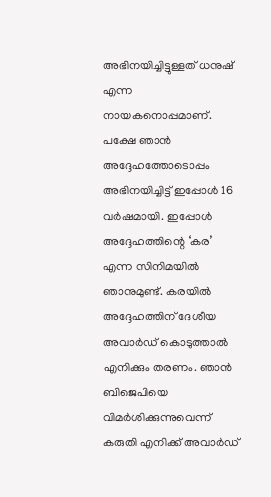അഭിനയിച്ചിട്ടുള്ളത് ധനുഷ് എന്ന നായകനൊപ്പമാണ്. പക്ഷേ ഞാൻ അദ്ദേഹത്തോടൊപ്പം അഭിനയിച്ചിട്ട് ഇപ്പോൾ 16 വർഷമായി. ഇപ്പോള്‍ അദ്ദേഹത്തിന്റെ ‘കര’ എന്ന സിനിമയില്‍ ഞാനുമുണ്ട്. കരയിൽ അദ്ദേഹത്തിന് ദേശീയ അവാർഡ് കൊടുത്താൽ എനിക്കും തരണം. ഞാൻ ബിജെപിയെ വിമർശിക്കുന്നുവെന്ന് കരുതി എനിക്ക് അവാർഡ്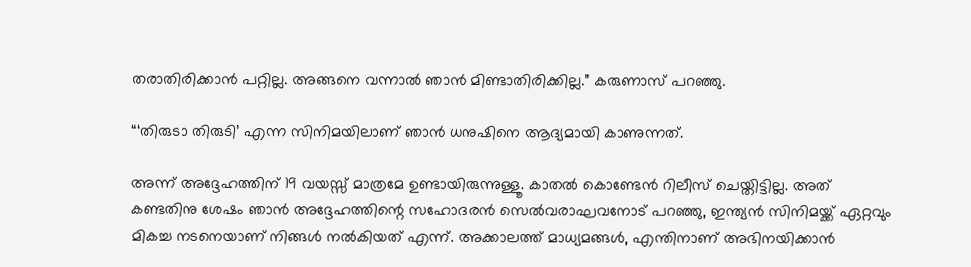തരാതിരിക്കാൻ പറ്റില്ല. അങ്ങനെ വന്നാൽ ഞാൻ മിണ്ടാതിരിക്കില്ല.” കരുണാസ് പറഞ്ഞു.

“‘തിരുടാ തിരുടി’ എന്ന സിനിമയിലാണ് ഞാൻ ധനുഷിനെ ആദ്യമായി കാണുന്നത്.

അന്ന് അദ്ദേഹത്തിന് 19 വയസ്സ് മാത്രമേ ഉണ്ടായിരുന്നുള്ളൂ. കാതൽ കൊണ്ടേൻ റിലീസ് ചെയ്തിട്ടില്ല. അത് കണ്ടതിനു ശേഷം ഞാൻ അദ്ദേഹത്തിന്റെ സഹോദരൻ സെൽവരാഘവനോട് പറഞ്ഞു, ഇന്ത്യൻ സിനിമയ്ക്ക് ഏറ്റവും മികച്ച നടനെയാണ് നിങ്ങൾ നൽകിയത് എന്ന്. അക്കാലത്ത് മാധ്യമങ്ങൾ, എന്തിനാണ് അഭിനയിക്കാൻ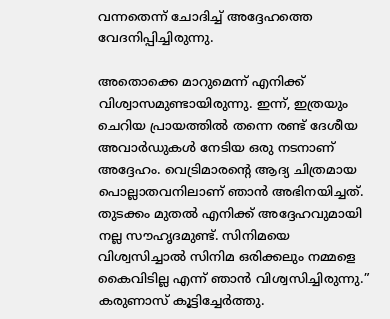വന്നതെന്ന് ചോദിച്ച് അദ്ദേഹത്തെ വേദനിപ്പിച്ചിരുന്നു.

അതൊക്കെ മാറുമെന്ന് എനിക്ക് വിശ്വാസമുണ്ടായിരുന്നു. ഇന്ന്, ഇത്രയും ചെറിയ പ്രായത്തിൽ തന്നെ രണ്ട് ദേശീയ അവാർഡുകൾ നേടിയ ഒരു നടനാണ് അദ്ദേഹം. വെട്രിമാരന്റെ ആദ്യ ചിത്രമായ പൊല്ലാതവനിലാണ് ഞാൻ അഭിനയിച്ചത്. തുടക്കം മുതൽ എനിക്ക് അദ്ദേഹവുമായി നല്ല സൗഹൃദമുണ്ട്. സിനിമയെ വിശ്വസിച്ചാൽ സിനിമ ഒരിക്കലും നമ്മളെ കൈവിടില്ല എന്ന് ഞാൻ വിശ്വസിച്ചിരുന്നു.” കരുണാസ് കൂട്ടിച്ചേർത്തു.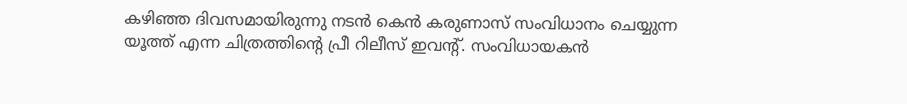കഴിഞ്ഞ ദിവസമായിരുന്നു നടൻ കെൻ കരുണാസ് സംവിധാനം ചെയ്യുന്ന യൂത്ത് എന്ന ചിത്രത്തിന്റെ പ്രീ റിലീസ് ഇവന്റ്. സംവിധായകൻ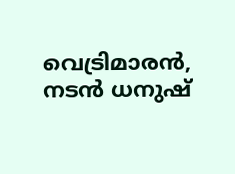വെട്രിമാരൻ, നടൻ ധനുഷ്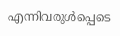എന്നിവരുൾപ്പെടെ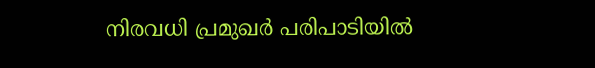നിരവധി പ്രമുഖർ പരിപാടിയിൽ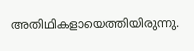അതിഥികളായെത്തിയിരുന്നു.